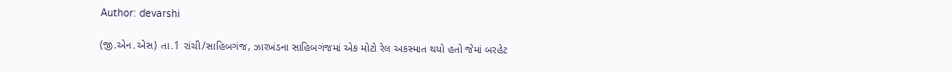Author: devarshi

(જી.એન.એસ) તા.1 રાંચી/સાહિબગંજ, ઝારખંડના સાહિબગંજમાં એક મોટો રેલ અકસ્માત થયો હતો જેમાં બરહેટ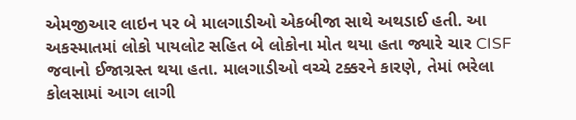એમજીઆર લાઇન પર બે માલગાડીઓ એકબીજા સાથે અથડાઈ હતી. આ અકસ્માતમાં લોકો પાયલોટ સહિત બે લોકોના મોત થયા હતા જ્યારે ચાર CISF જવાનો ઈજાગ્રસ્ત થયા હતા. માલગાડીઓ વચ્ચે ટક્કરને કારણે, તેમાં ભરેલા કોલસામાં આગ લાગી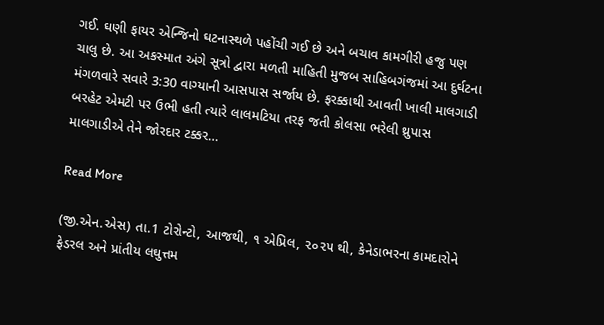ગઈ. ઘણી ફાયર એન્જિનો ઘટનાસ્થળે પહોંચી ગઈ છે અને બચાવ કામગીરી હજુ પણ ચાલુ છે. આ અકસ્માત અંગે સૂત્રો દ્વારા મળતી માહિતી મુજબ સાહિબગંજમાં આ દુર્ઘટના મંગળવારે સવારે 3:30 વાગ્યાની આસપાસ સર્જાય છે. ફરક્કાથી આવતી ખાલી માલગાડી બરહેટ એમટી પર ઉભી હતી ત્યારે લાલમટિયા તરફ જતી કોલસા ભરેલી થ્રુપાસ માલગાડીએ તેને જોરદાર ટક્કર…

Read More

(જી.એન.એસ) તા.1 ટોરોન્ટો, આજથી, ૧ એપ્રિલ, ૨૦૨૫ થી, કેનેડાભરના કામદારોને ફેડરલ અને પ્રાંતીય લઘુત્તમ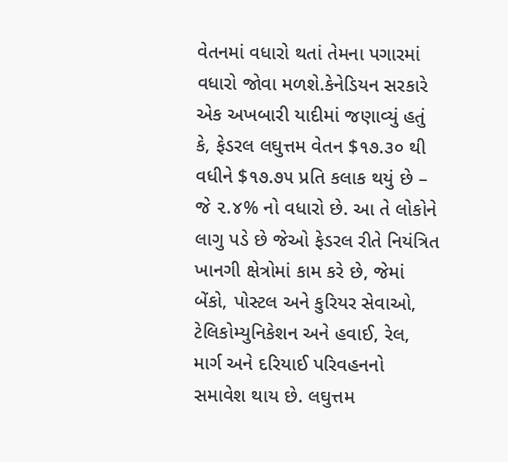વેતનમાં વધારો થતાં તેમના પગારમાં વધારો જોવા મળશે.કેનેડિયન સરકારે એક અખબારી યાદીમાં જણાવ્યું હતું કે, ફેડરલ લઘુત્તમ વેતન $૧૭.૩૦ થી વધીને $૧૭.૭૫ પ્રતિ કલાક થયું છે – જે ૨.૪% નો વધારો છે. આ તે લોકોને લાગુ પડે છે જેઓ ફેડરલ રીતે નિયંત્રિત ખાનગી ક્ષેત્રોમાં કામ કરે છે, જેમાં બેંકો, પોસ્ટલ અને કુરિયર સેવાઓ, ટેલિકોમ્યુનિકેશન અને હવાઈ, રેલ, માર્ગ અને દરિયાઈ પરિવહનનો સમાવેશ થાય છે. લઘુત્તમ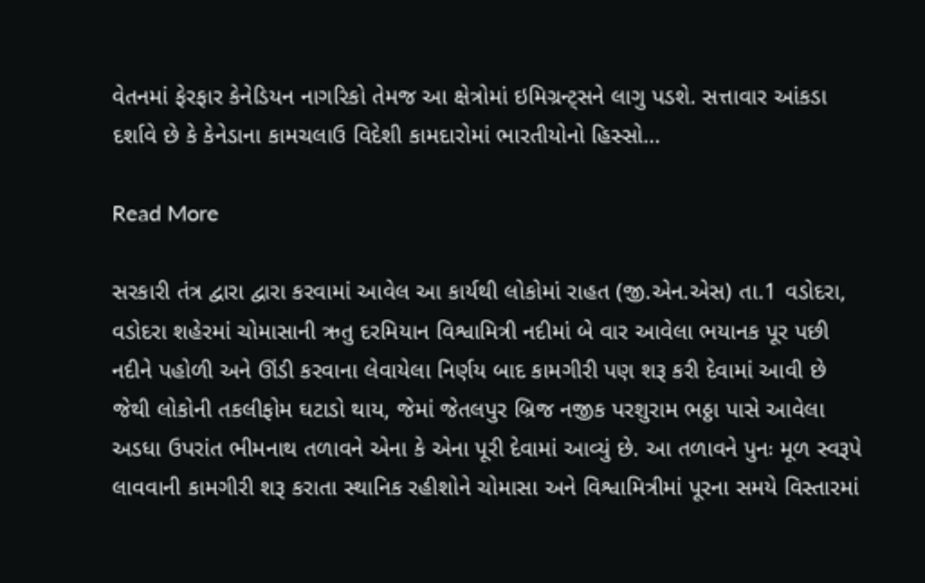વેતનમાં ફેરફાર કેનેડિયન નાગરિકો તેમજ આ ક્ષેત્રોમાં ઇમિગ્રન્ટ્સને લાગુ પડશે. સત્તાવાર આંકડા દર્શાવે છે કે કેનેડાના કામચલાઉ વિદેશી કામદારોમાં ભારતીયોનો હિસ્સો…

Read More

સરકારી તંત્ર દ્વારા દ્વારા કરવામાં આવેલ આ કાર્યથી લોકોમાં રાહત (જી.એન.એસ) તા.1 વડોદરા, વડોદરા શહેરમાં ચોમાસાની ઋતુ દરમિયાન વિશ્વામિત્રી નદીમાં બે વાર આવેલા ભયાનક પૂર પછી નદીને પહોળી અને ઊંડી કરવાના લેવાયેલા નિર્ણય બાદ કામગીરી પણ શરૂ કરી દેવામાં આવી છે જેથી લોકોની તકલીફોમ ઘટાડો થાય, જેમાં જેતલપુર બ્રિજ નજીક પરશુરામ ભઠ્ઠા પાસે આવેલા અડધા ઉપરાંત ભીમનાથ તળાવને એના કે એના પૂરી દેવામાં આવ્યું છે. આ તળાવને પુનઃ મૂળ સ્વરૂપે લાવવાની કામગીરી શરૂ કરાતા સ્થાનિક રહીશોને ચોમાસા અને વિશ્વામિત્રીમાં પૂરના સમયે વિસ્તારમાં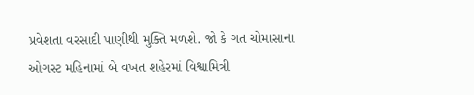પ્રવેશતા વરસાદી પાણીથી મુક્તિ મળશે. જો કે ગત ચોમાસાના ઓગસ્ટ મહિનામાં બે વખત શહેરમાં વિશ્વામિત્રી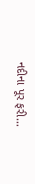નદીના પૂર ફરી…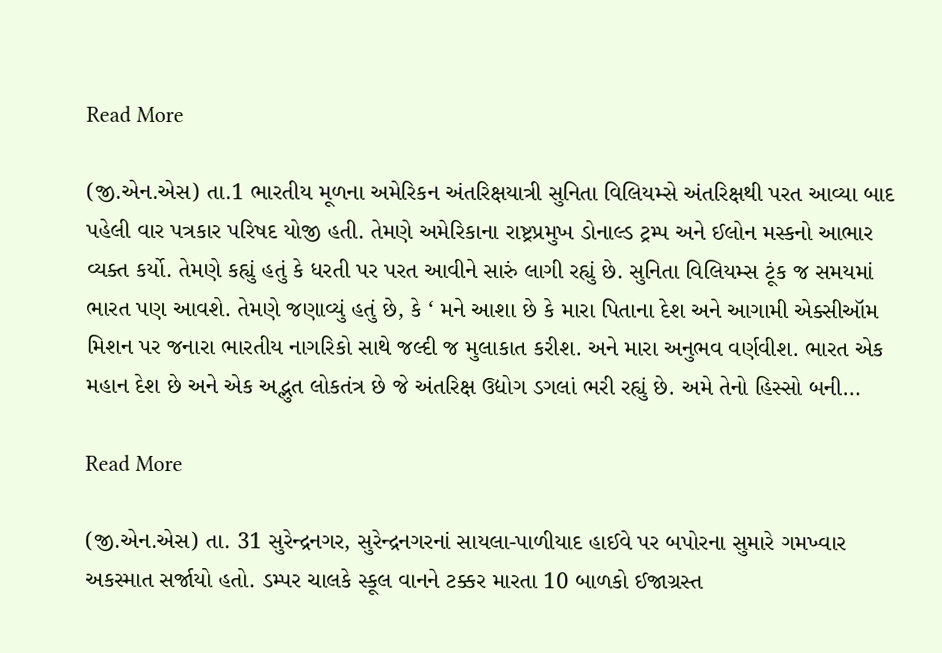Read More

(જી.એન.એસ) તા.1 ભારતીય મૂળના અમેરિકન અંતરિક્ષયાત્રી સુનિતા વિલિયમ્સે અંતરિક્ષથી પરત આવ્યા બાદ પહેલી વાર પત્રકાર પરિષદ યોજી હતી. તેમણે અમેરિકાના રાષ્ટ્રપ્રમુખ ડોનાલ્ડ ટ્રમ્પ અને ઈલોન મસ્કનો આભાર વ્યક્ત કર્યો. તેમણે કહ્યું હતું કે ધરતી પર પરત આવીને સારું લાગી રહ્યું છે. સુનિતા વિલિયમ્સ ટૂંક જ સમયમાં ભારત પણ આવશે. તેમણે જણાવ્યું હતું છે, કે ‘ મને આશા છે કે મારા પિતાના દેશ અને આગામી એક્સીઑમ મિશન પર જનારા ભારતીય નાગરિકો સાથે જલ્દી જ મુલાકાત કરીશ. અને મારા અનુભવ વર્ણવીશ. ભારત એક મહાન દેશ છે અને એક અદ્ભુત લોકતંત્ર છે જે અંતરિક્ષ ઉદ્યોગ ડગલાં ભરી રહ્યું છે. અમે તેનો હિસ્સો બની…

Read More

(જી.એન.એસ) તા. 31 સુરેન્દ્રનગર, સુરેન્દ્રનગરનાં સાયલા-પાળીયાદ હાઈવે પર બપોરના સુમારે ગમખ્વાર અકસ્માત સર્જાયો હતો. ડમ્પર ચાલકે સ્કૂલ વાનને ટક્કર મારતા 10 બાળકો ઈજાગ્રસ્ત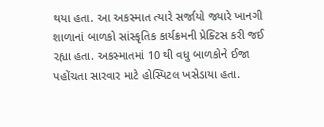થયા હતા. આ અકસ્માત ત્યારે સર્જાયો જ્યારે ખાનગી શાળાનાં બાળકો સાંસ્કૃતિક કાર્યક્રમની પ્રેક્ટિસ કરી જઈ રહ્યા હતા. અકસ્માતમાં 10 થી વધુ બાળકોને ઈજા પહોંચતા સારવાર માટે હોસ્પિટલ ખસેડાયા હતા.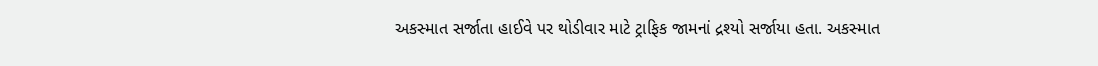અકસ્માત સર્જાતા હાઈવે પર થોડીવાર માટે ટ્રાફિક જામનાં દ્રશ્યો સર્જાયા હતા. અકસ્માત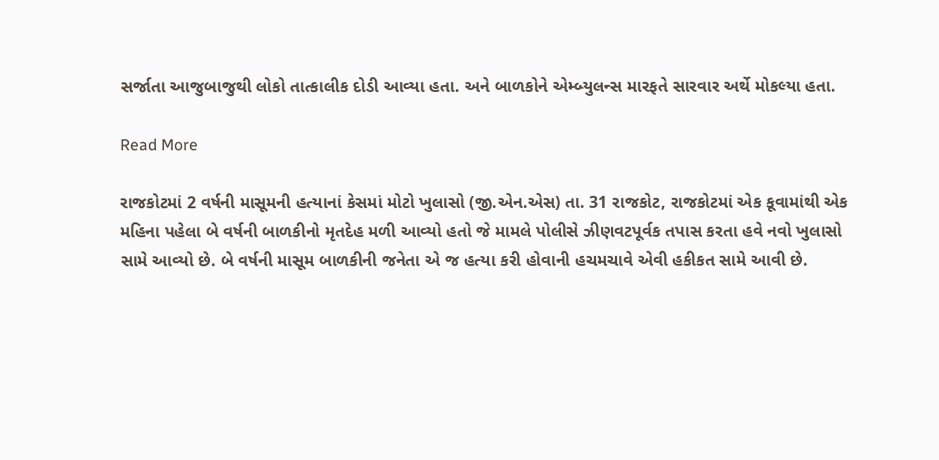સર્જાતા આજુબાજુથી લોકો તાત્કાલીક દોડી આવ્યા હતા. અને બાળકોને એમ્બ્યુલન્સ મારફતે સારવાર અર્થે મોકલ્યા હતા.

Read More

રાજકોટમાં 2 વર્ષની માસૂમની હત્યાનાં કેસમાં મોટો ખુલાસો (જી.એન.એસ) તા. 31 રાજકોટ, રાજકોટમાં એક કૂવામાંથી એક મહિના પહેલા બે વર્ષની બાળકીનો મૃતદેહ મળી આવ્યો હતો જે મામલે પોલીસે ઝીણવટપૂર્વક તપાસ કરતા હવે નવો ખુલાસો સામે આવ્યો છે. બે વર્ષની માસૂમ બાળકીની જનેતા એ જ હત્યા કરી હોવાની હચમચાવે એવી હકીકત સામે આવી છે.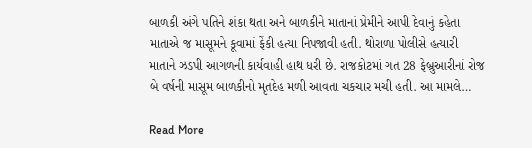બાળકી અંગે પતિને શંકા થતા અને બાળકીને માતાનાં પ્રેમીને આપી દેવાનું કહેતા માતાએ જ માસૂમને કૂવામાં ફેંકી હત્યા નિપજાવી હતી. થોરાળા પોલીસે હત્યારી માતાને ઝડપી આગળની કાર્યવાહી હાથ ધરી છે. રાજકોટમાં ગત 28 ફેબ્રુઆરીનાં રોજ બે વર્ષની માસૂમ બાળકીનો મૃતદેહ મળી આવતા ચકચાર મચી હતી. આ મામલે…

Read More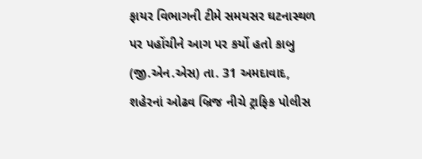ફાયર વિભાગની ટીમે સમયસર ઘટનાસ્થળ પર પહોંચીને આગ પર કર્યો હતો કાબુ (જી.એન.એસ) તા. 31 અમદાવાદ, શહેરનાં ઓઢવ બ્રિજ નીચે ટ્રાફિક પોલીસ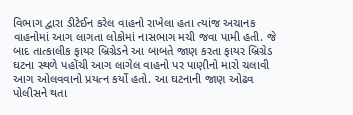વિભાગ દ્વારા ડીટેઈન કરેલ વાહનો રાખેલા હતા ત્યાંજ અચાનક વાહનોમાં આગ લાગતા લોકોમાં નાસભાગ મચી જવા પામી હતી. જે બાદ તાત્કાલીક ફાયર બ્રિગ્રેડને આ બાબતે જાણ કરતા ફાયર બ્રિગ્રેડ ઘટના સ્થળે પહોંચી આગ લાગેલ વાહનો પર પાણીનો મારો ચલાવી આગ ઓલવવાનો પ્રયત્ન કર્યો હતો. આ ઘટનાની જાણ ઓઢવ પોલીસને થતા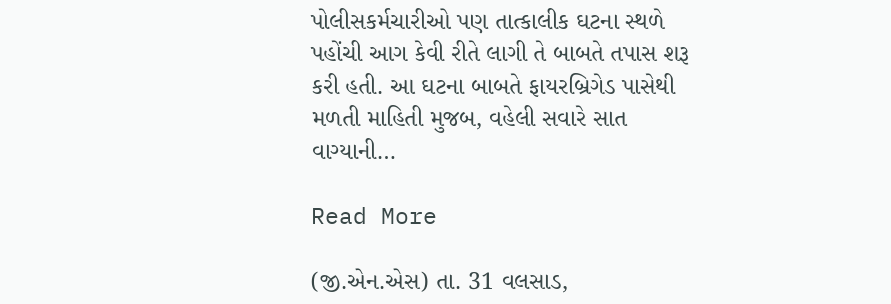પોલીસકર્મચારીઓ પણ તાત્કાલીક ઘટના સ્થળે પહોંચી આગ કેવી રીતે લાગી તે બાબતે તપાસ શરૂ કરી હતી. આ ઘટના બાબતે ફાયરબ્રિગેડ પાસેથી મળતી માહિતી મુજબ, વહેલી સવારે સાત વાગ્યાની…

Read More

(જી.એન.એસ) તા. 31 વલસાડ,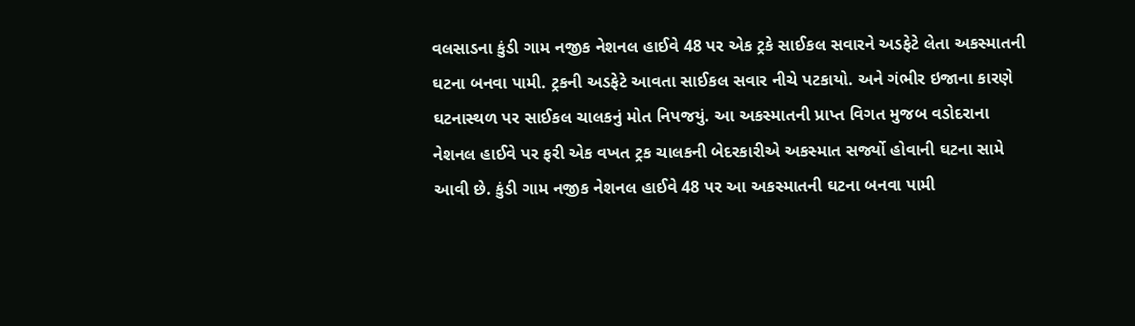વલસાડના કુંડી ગામ નજીક નેશનલ હાઈવે 48 પર એક ટ્રકે સાઈકલ સવારને અડફેટે લેતા અકસ્માતની ઘટના બનવા પામી. ટ્રકની અડફેટે આવતા સાઈકલ સવાર નીચે પટકાયો. અને ગંભીર ઇજાના કારણે ઘટનાસ્થળ પર સાઈકલ ચાલકનું મોત નિપજયું. આ અકસ્માતની પ્રાપ્ત વિગત મુજબ વડોદરાના નેશનલ હાઈવે પર ફરી એક વખત ટ્રક ચાલકની બેદરકારીએ અકસ્માત સર્જ્યો હોવાની ઘટના સામે આવી છે. કુંડી ગામ નજીક નેશનલ હાઈવે 48 પર આ અકસ્માતની ઘટના બનવા પામી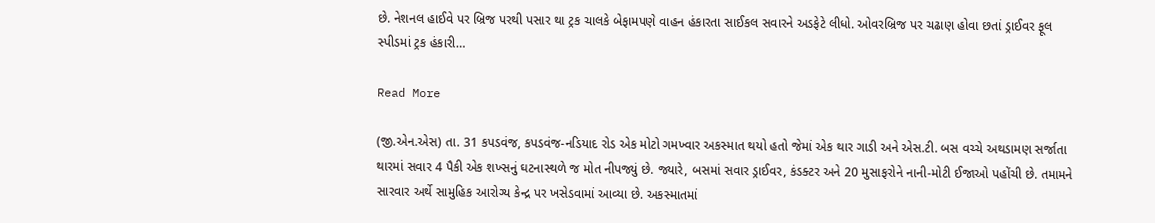છે. નેશનલ હાઈવે પર બ્રિજ પરથી પસાર થા ટ્રક ચાલકે બેફામપણે વાહન હંકારતા સાઈકલ સવારને અડફેટે લીધો. ઓવરબ્રિજ પર ચઢાણ હોવા છતાં ડ્રાઈવર ફૂલ સ્પીડમાં ટ્રક હંકારી…

Read More

(જી.એન.એસ) તા. 31 કપડવંજ, કપડવંજ-નડિયાદ રોડ એક મોટો ગમખ્વાર અકસ્માત થયો હતો જેમાં એક થાર ગાડી અને એસ.ટી. બસ વચ્ચે અથડામણ સર્જાતા થારમાં સવાર 4 પૈકી એક શખ્સનું ઘટનાસ્થળે જ મોત નીપજ્યું છે. જ્યારે, બસમાં સવાર ડ્રાઈવર, કંડક્ટર અને 20 મુસાફરોને નાની-મોટી ઈજાઓ પહોંચી છે. તમામને સારવાર અર્થે સામુહિક આરોગ્ય કેન્દ્ર પર ખસેડવામાં આવ્યા છે. અકસ્માતમાં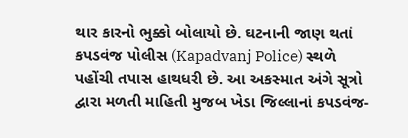થાર કારનો ભુક્કો બોલાયો છે. ઘટનાની જાણ થતાં કપડવંજ પોલીસ (Kapadvanj Police) સ્થળે પહોંચી તપાસ હાથધરી છે. આ અકસ્માત અંગે સૂત્રો દ્વારા મળતી માહિતી મુજબ ખેડા જિલ્લાનાં કપડવંજ-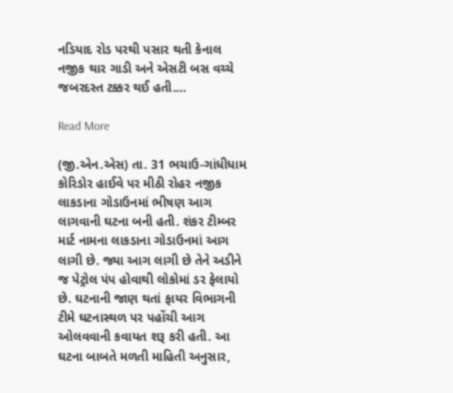નડિયાદ રોડ પરથી પસાર થતી કેનાલ નજીક થાર ગાડી અને એસટી બસ વચ્ચે જબરદસ્ત ટક્કર થઈ હતી.…

Read More

(જી.એન.એસ) તા. 31 ભચાઉ-ગાંધીધામ કોરિડોર હાઈવે પર મીઠી રોહર નજીક લાકડાના ગોડાઉનમાં ભીષણ આગ લાગવાની ઘટના બની હતી. શંકર ટીમ્બર માર્ટ નામના લાકડાના ગોડાઉનમાં આગ લાગી છે. જ્યા આગ લાગી છે તેને અડીને જ પેટ્રોલ પંપ હોવાથી લોકોમાં ડર ફેલાયો છે. ઘટનાની જાણ થતાં ફાયર વિભાગની ટીમે ઘટનાસ્થળ પર પહોંચી આગ ઓલવવાની કવાયત શરૂ કરી હતી. આ ઘટના બાબતે મળતી માહિતી અનુસાર,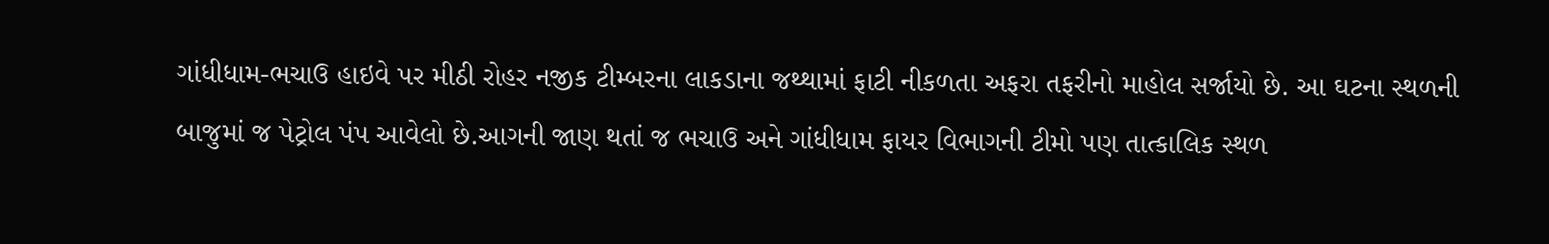ગાંધીધામ-ભચાઉ હાઇવે પર મીઠી રોહર નજીક ટીમ્બરના લાકડાના જથ્થામાં ફાટી નીકળતા અફરા તફરીનો માહોલ સર્જાયો છે. આ ઘટના સ્થળની બાજુમાં જ પેટ્રોલ પંપ આવેલો છે.આગની જાણ થતાં જ ભચાઉ અને ગાંધીધામ ફાયર વિભાગની ટીમો પણ તાત્કાલિક સ્થળ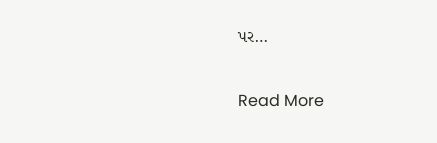પર…

Read More